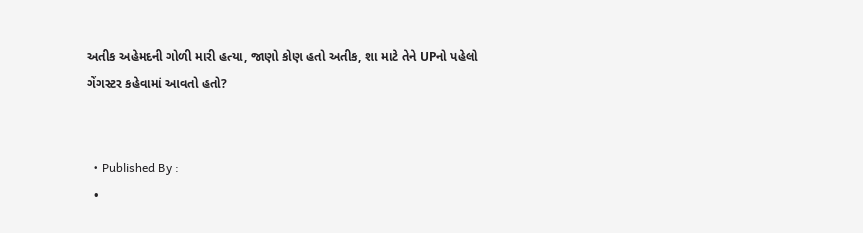અતીક અહેમદની ગોળી મારી હત્યા, જાણો કોણ હતો અતીક, શા માટે તેને UPનો પહેલો ગેંગસ્ટર કહેવામાં આવતો હતો?


  • Published By :
  •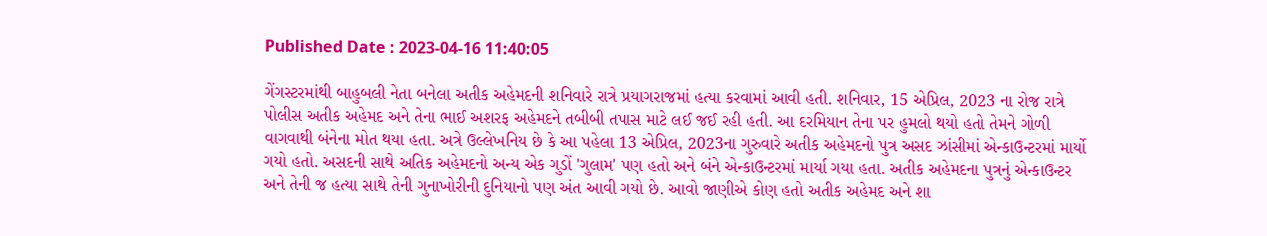Published Date : 2023-04-16 11:40:05

ગેંગસ્ટરમાંથી બાહુબલી નેતા બનેલા અતીક અહેમદની શનિવારે રાત્રે પ્રયાગરાજમાં હત્યા કરવામાં આવી હતી. શનિવાર, 15 એપ્રિલ, 2023 ના રોજ રાત્રે પોલીસ અતીક અહેમદ અને તેના ભાઈ અશરફ અહેમદને તબીબી તપાસ માટે લઈ જઈ રહી હતી. આ દરમિયાન તેના પર હુમલો થયો હતો તેમને ગોળી વાગવાથી બંનેના મોત થયા હતા. અત્રે ઉલ્લેખનિય છે કે આ પહેલા 13 એપ્રિલ, 2023ના ગુરુવારે અતીક અહેમદનો પુત્ર અસદ ઝાંસીમાં એન્કાઉન્ટરમાં માર્યો ગયો હતો. અસદની સાથે અતિક અહેમદનો અન્ય એક ગુડોં 'ગુલામ' પણ હતો અને બંને એન્કાઉન્ટરમાં માર્યા ગયા હતા. અતીક અહેમદના પુત્રનું એન્કાઉન્ટર અને તેની જ હત્યા સાથે તેની ગુનાખોરીની દુનિયાનો પણ અંત આવી ગયો છે. આવો જાણીએ કોણ હતો અતીક અહેમદ અને શા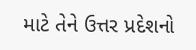માટે તેને ઉત્તર પ્રદેશનો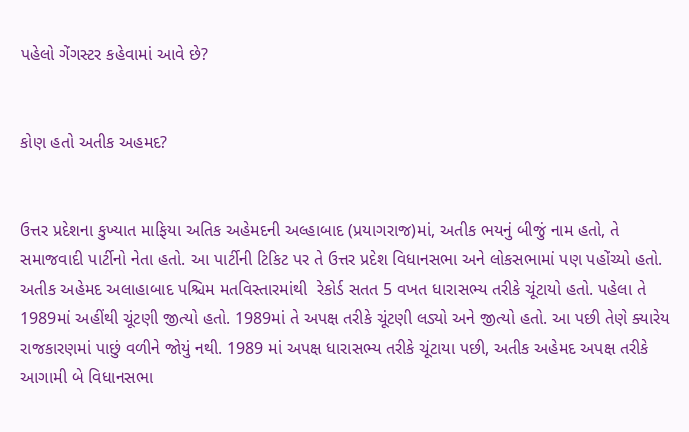પહેલો ગેંગસ્ટર કહેવામાં આવે છે?


કોણ હતો અતીક અહમદ?


ઉત્તર પ્રદેશના કુખ્યાત માફિયા અતિક અહેમદની અલ્હાબાદ (પ્રયાગરાજ)માં, અતીક ભયનું બીજું નામ હતો, તે સમાજવાદી પાર્ટીનો નેતા હતો. આ પાર્ટીની ટિકિટ પર તે ઉત્તર પ્રદેશ વિધાનસભા અને લોકસભામાં પણ પહોંચ્યો હતો. અતીક અહેમદ અલાહાબાદ પશ્ચિમ મતવિસ્તારમાંથી  રેકોર્ડ સતત 5 વખત ધારાસભ્ય તરીકે ચૂંટાયો હતો. પહેલા તે 1989માં અહીંથી ચૂંટણી જીત્યો હતો. 1989માં તે અપક્ષ તરીકે ચૂંટણી લડ્યો અને જીત્યો હતો. આ પછી તેણે ક્યારેય રાજકારણમાં પાછું વળીને જોયું નથી. 1989 માં અપક્ષ ધારાસભ્ય તરીકે ચૂંટાયા પછી, અતીક અહેમદ અપક્ષ તરીકે આગામી બે વિધાનસભા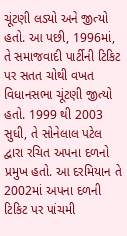ચૂંટણી લડ્યો અને જીત્યો હતો. આ પછી, 1996માં, તે સમાજવાદી પાર્ટીની ટિકિટ પર સતત ચોથી વખત વિધાનસભા ચૂંટણી જીત્યો હતો. 1999 થી 2003 સુધી, તે સોનેલાલ પટેલ દ્વારા રચિત અપના દળનો પ્રમુખ હતો. આ દરમિયાન તે  2002માં અપના દળની ટિકિટ પર પાંચમી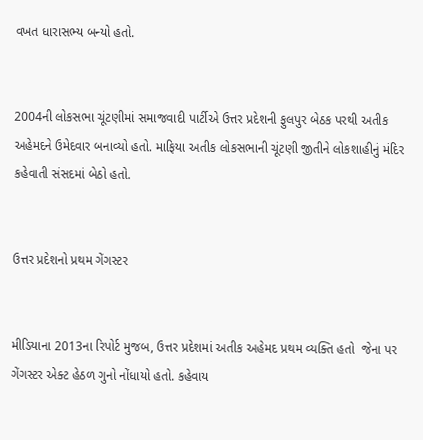વખત ધારાસભ્ય બન્યો હતો.


2004ની લોકસભા ચૂંટણીમાં સમાજવાદી પાર્ટીએ ઉત્તર પ્રદેશની ફુલપુર બેઠક પરથી અતીક અહેમદને ઉમેદવાર બનાવ્યો હતો. માફિયા અતીક લોકસભાની ચૂંટણી જીતીને લોકશાહીનું મંદિર કહેવાતી સંસદમાં બેઠો હતો.


ઉત્તર પ્રદેશનો પ્રથમ ગેંગસ્ટર


મીડિયાના 2013ના રિપોર્ટ મુજબ, ઉત્તર પ્રદેશમાં અતીક અહેમદ પ્રથમ વ્યક્તિ હતો  જેના પર ગેંગસ્ટર એક્ટ હેઠળ ગુનો નોંધાયો હતો. કહેવાય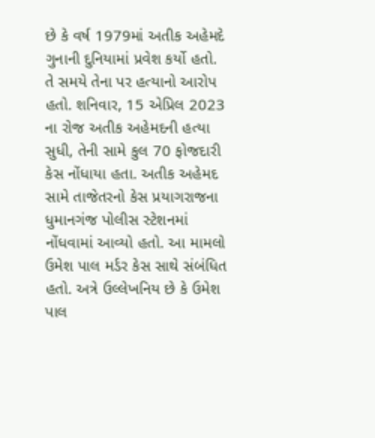છે કે વર્ષ 1979માં અતીક અહેમદે ગુનાની દુનિયામાં પ્રવેશ કર્યો હતો. તે સમયે તેના પર હત્યાનો આરોપ હતો. શનિવાર, 15 એપ્રિલ 2023 ના રોજ અતીક અહેમદની હત્યા સુધી, તેની સામે કુલ 70 ફોજદારી કેસ નોંધાયા હતા. અતીક અહેમદ સામે તાજેતરનો કેસ પ્રયાગરાજના ધુમાનગંજ પોલીસ સ્ટેશનમાં નોંધવામાં આવ્યો હતો. આ મામલો ઉમેશ પાલ મર્ડર કેસ સાથે સંબંધિત હતો. અત્રે ઉલ્લેખનિય છે કે ઉમેશ પાલ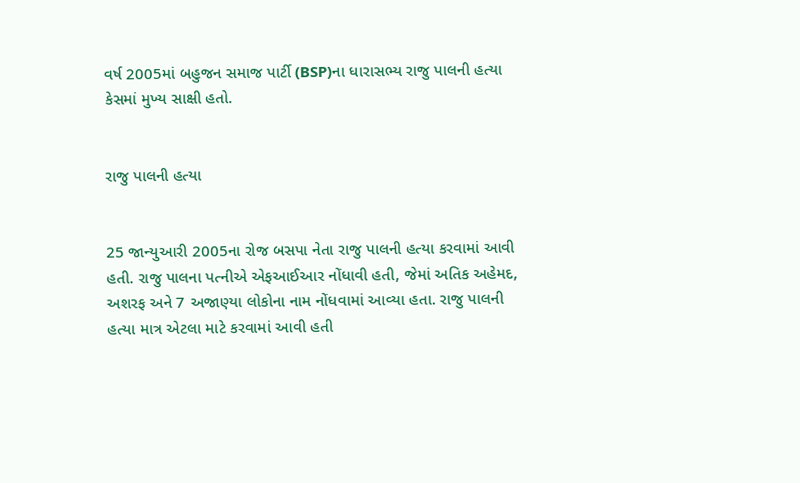વર્ષ 2005માં બહુજન સમાજ પાર્ટી (BSP)ના ધારાસભ્ય રાજુ પાલની હત્યા કેસમાં મુખ્ય સાક્ષી હતો.


રાજુ પાલની હત્યા


25 જાન્યુઆરી 2005ના રોજ બસપા નેતા રાજુ પાલની હત્યા કરવામાં આવી હતી. રાજુ પાલના પત્નીએ એફઆઈઆર નોંધાવી હતી, જેમાં અતિક અહેમદ, અશરફ અને 7 અજાણ્યા લોકોના નામ નોંધવામાં આવ્યા હતા. રાજુ પાલની હત્યા માત્ર એટલા માટે કરવામાં આવી હતી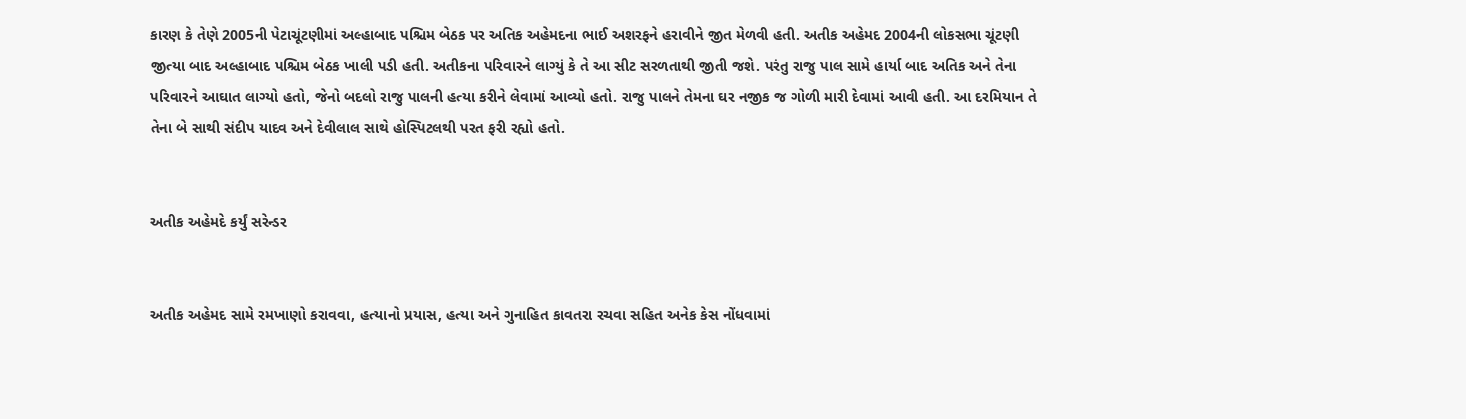કારણ કે તેણે 2005ની પેટાચૂંટણીમાં અલ્હાબાદ પશ્ચિમ બેઠક પર અતિક અહેમદના ભાઈ અશરફને હરાવીને જીત મેળવી હતી. અતીક અહેમદ 2004ની લોકસભા ચૂંટણી જીત્યા બાદ અલ્હાબાદ પશ્ચિમ બેઠક ખાલી પડી હતી. અતીકના પરિવારને લાગ્યું કે તે આ સીટ સરળતાથી જીતી જશે. પરંતુ રાજુ પાલ સામે હાર્યા બાદ અતિક અને તેના પરિવારને આઘાત લાગ્યો હતો, જેનો બદલો રાજુ પાલની હત્યા કરીને લેવામાં આવ્યો હતો. રાજુ પાલને તેમના ઘર નજીક જ ગોળી મારી દેવામાં આવી હતી. આ દરમિયાન તે તેના બે સાથી સંદીપ યાદવ અને દેવીલાલ સાથે હોસ્પિટલથી પરત ફરી રહ્યો હતો.


અતીક અહેમદે કર્યું સરેન્ડર


અતીક અહેમદ સામે રમખાણો કરાવવા, હત્યાનો પ્રયાસ, હત્યા અને ગુનાહિત કાવતરા રચવા સહિત અનેક કેસ નોંધવામાં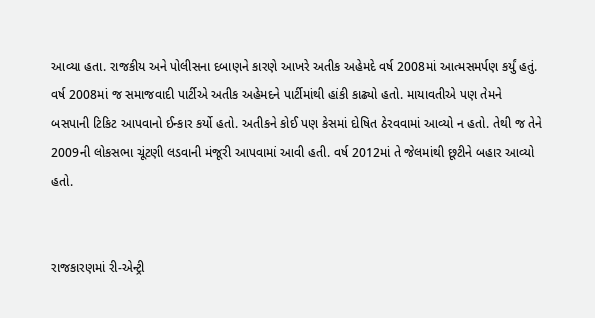આવ્યા હતા. રાજકીય અને પોલીસના દબાણને કારણે આખરે અતીક અહેમદે વર્ષ 2008માં આત્મસમર્પણ કર્યું હતું. વર્ષ 2008માં જ સમાજવાદી પાર્ટીએ અતીક અહેમદને પાર્ટીમાંથી હાંકી કાઢ્યો હતો. માયાવતીએ પણ તેમને બસપાની ટિકિટ આપવાનો ઈન્કાર કર્યો હતો. અતીકને કોઈ પણ કેસમાં દોષિત ઠેરવવામાં આવ્યો ન હતો. તેથી જ તેને 2009ની લોકસભા ચૂંટણી લડવાની મંજૂરી આપવામાં આવી હતી. વર્ષ 2012માં તે જેલમાંથી છૂટીને બહાર આવ્યો હતો.


રાજકારણમાં રી-એન્ટ્રી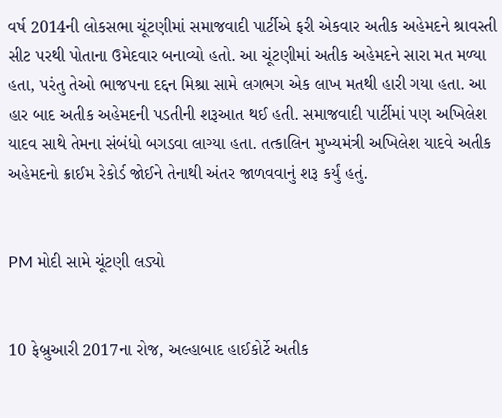વર્ષ 2014ની લોકસભા ચૂંટણીમાં સમાજવાદી પાર્ટીએ ફરી એકવાર અતીક અહેમદને શ્રાવસ્તી સીટ પરથી પોતાના ઉમેદવાર બનાવ્યો હતો. આ ચૂંટણીમાં અતીક અહેમદને સારા મત મળ્યા હતા, પરંતુ તેઓ ભાજપના દદ્દન મિશ્રા સામે લગભગ એક લાખ મતથી હારી ગયા હતા. આ હાર બાદ અતીક અહેમદની પડતીની શરૂઆત થઈ હતી. સમાજવાદી પાર્ટીમાં પણ અખિલેશ યાદવ સાથે તેમના સંબંધો બગડવા લાગ્યા હતા. તત્કાલિન મુખ્યમંત્રી અખિલેશ યાદવે અતીક અહેમદનો ક્રાઈમ રેકોર્ડ જોઈને તેનાથી અંતર જાળવવાનું શરૂ કર્યું હતું.


PM મોદી સામે ચૂંટણી લડ્યો


10 ફેબ્રુઆરી 2017ના રોજ, અલ્હાબાદ હાઈકોર્ટે અતીક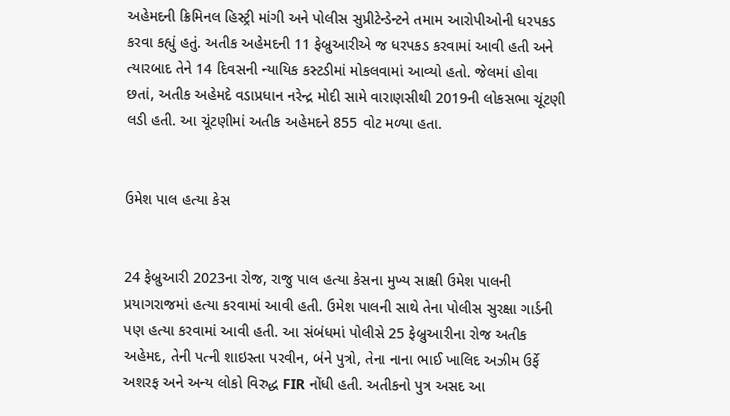અહેમદની ક્રિમિનલ હિસ્ટ્રી માંગી અને પોલીસ સુપ્રીટેન્ડેન્ટને તમામ આરોપીઓની ધરપકડ કરવા કહ્યું હતું. અતીક અહેમદની 11 ફેબ્રુઆરીએ જ ધરપકડ કરવામાં આવી હતી અને ત્યારબાદ તેને 14 દિવસની ન્યાયિક કસ્ટડીમાં મોકલવામાં આવ્યો હતો. જેલમાં હોવા છતાં, અતીક અહેમદે વડાપ્રધાન નરેન્દ્ર મોદી સામે વારાણસીથી 2019ની લોકસભા ચૂંટણી લડી હતી. આ ચૂંટણીમાં અતીક અહેમદને 855 વોટ મળ્યા હતા.


ઉમેશ પાલ હત્યા કેસ


24 ફેબ્રુઆરી 2023ના રોજ, રાજુ પાલ હત્યા કેસના મુખ્ય સાક્ષી ઉમેશ પાલની પ્રયાગરાજમાં હત્યા કરવામાં આવી હતી. ઉમેશ પાલની સાથે તેના પોલીસ સુરક્ષા ગાર્ડની પણ હત્યા કરવામાં આવી હતી. આ સંબંધમાં પોલીસે 25 ફેબ્રુઆરીના રોજ અતીક અહેમદ, તેની પત્ની શાઇસ્તા પરવીન, બંને પુત્રો, તેના નાના ભાઈ ખાલિદ અઝીમ ઉર્ફે અશરફ અને અન્ય લોકો વિરુદ્ધ FIR નોંધી હતી. અતીકનો પુત્ર અસદ આ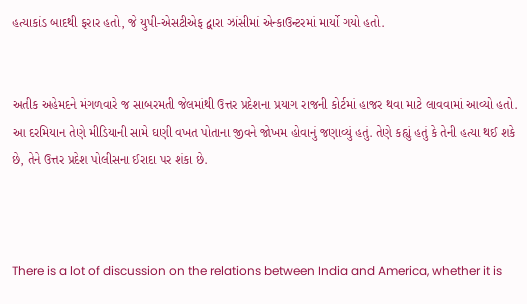હત્યાકાંડ બાદથી ફરાર હતો, જે યુપી-એસટીએફ દ્વારા ઝાંસીમાં એન્કાઉન્ટરમાં માર્યો ગયો હતો.


અતીક અહેમદને મંગળવારે જ સાબરમતી જેલમાંથી ઉત્તર પ્રદેશના પ્રયાગ રાજની કોર્ટમાં હાજર થવા માટે લાવવામાં આવ્યો હતો. આ દરમિયાન તેણે મીડિયાની સામે ઘણી વખત પોતાના જીવને જોખમ હોવાનું જણાવ્યું હતું. તેણે કહ્યું હતું કે તેની હત્યા થઈ શકે છે, તેને ઉત્તર પ્રદેશ પોલીસના ઈરાદા પર શંકા છે.



There is a lot of discussion on the relations between India and America, whether it is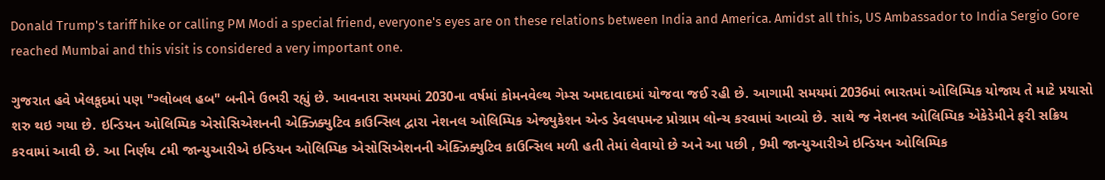Donald Trump's tariff hike or calling PM Modi a special friend, everyone's eyes are on these relations between India and America. Amidst all this, US Ambassador to India Sergio Gore reached Mumbai and this visit is considered a very important one.

ગુજરાત હવે ખેલકૂદમાં પણ "ગ્લોબલ હબ" બનીને ઉભરી રહ્યું છે. આવનારા સમયમાં 2030ના વર્ષમાં કોમનવેલ્થ ગેમ્સ અમદાવાદમાં યોજવા જઈ રહી છે. આગામી સમયમાં 2036માં ભારતમાં ઓલિમ્પિક યોજાય તે માટે પ્રયાસો શરુ થઇ ગયા છે. ઇન્ડિયન ઓલિમ્પિક એસોસિએશનની એક્ઝિક્યુટિવ કાઉન્સિલ દ્વારા નેશનલ ઓલિમ્પિક એજ્યુકેશન એન્ડ ડેવલપમન્ટ પ્રોગ્રામ લોન્ચ કરવામાં આવ્યો છે. સાથે જ નેશનલ ઓલિમ્પિક એકેડેમીને ફરી સક્રિય કરવામાં આવી છે. આ નિર્ણય ૮મી જાન્યુઆરીએ ઇન્ડિયન ઓલિમ્પિક એસોસિએશનની એક્ઝિક્યુટિવ કાઉન્સિલ મળી હતી તેમાં લેવાયો છે અને આ પછી , 9મી જાન્યુઆરીએ ઇન્ડિયન ઓલિમ્પિક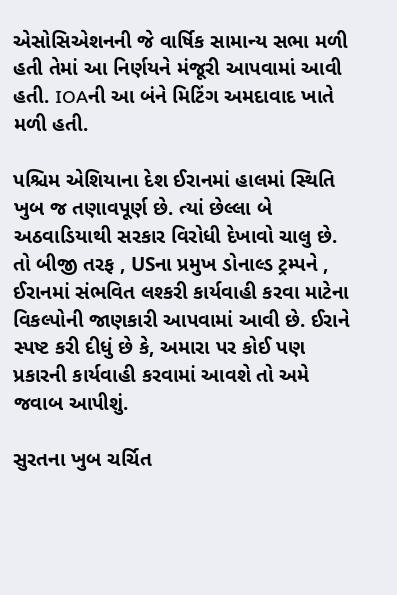એસોસિએશનની જે વાર્ષિક સામાન્ય સભા મળી હતી તેમાં આ નિર્ણયને મંજૂરી આપવામાં આવી હતી. IOAની આ બંને મિટિંગ અમદાવાદ ખાતે મળી હતી.

પશ્ચિમ એશિયાના દેશ ઈરાનમાં હાલમાં સ્થિતિ ખુબ જ તણાવપૂર્ણ છે. ત્યાં છેલ્લા બે અઠવાડિયાથી સરકાર વિરોધી દેખાવો ચાલુ છે. તો બીજી તરફ , USના પ્રમુખ ડોનાલ્ડ ટ્રમ્પને , ઈરાનમાં સંભવિત લશ્કરી કાર્યવાહી કરવા માટેના વિકલ્પોની જાણકારી આપવામાં આવી છે. ઈરાને સ્પષ્ટ કરી દીધું છે કે, અમારા પર કોઈ પણ પ્રકારની કાર્યવાહી કરવામાં આવશે તો અમે જવાબ આપીશું.

સુરતના ખુબ ચર્ચિત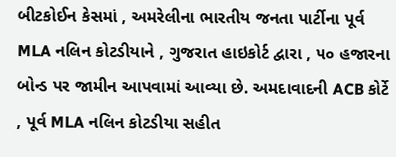બીટકોઈન કેસમાં , અમરેલીના ભારતીય જનતા પાર્ટીના પૂર્વ MLA નલિન કોટડીયાને , ગુજરાત હાઇકોર્ટ દ્વારા , ૫૦ હજારના બોન્ડ પર જામીન આપવામાં આવ્યા છે. અમદાવાદની ACB કોર્ટે , પૂર્વ MLA નલિન કોટડીયા સહીત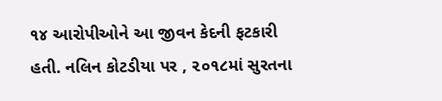૧૪ આરોપીઓને આ જીવન કેદની ફટકારી હતી. નલિન કોટડીયા પર , ૨૦૧૮માં સુરતના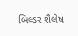બિલ્ડર શૈલેષ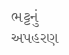ભટ્ટનું અપહરણ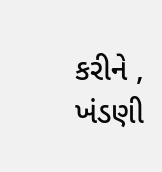કરીને , ખંડણી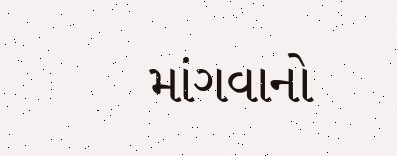માંગવાનો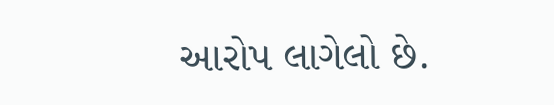આરોપ લાગેલો છે.